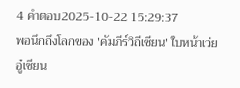4 คำตอบ2025-10-22 15:29:37
พอนึกถึงโลกของ 'คัมภีร์วิถีเซียน' ใบหน้าเว่ยอู๋เซียน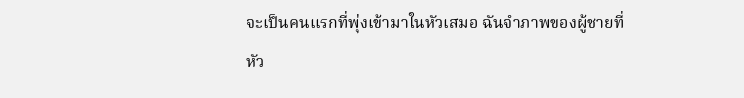จะเป็นคนแรกที่พุ่งเข้ามาในหัวเสมอ ฉันจำภาพของผู้ชายที่หัว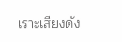เราะเสียงดัง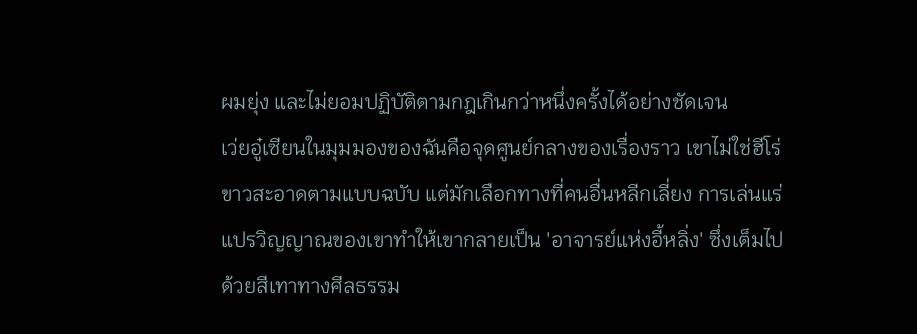ผมยุ่ง และไม่ยอมปฏิบัติตามกฎเกินกว่าหนึ่งครั้งได้อย่างชัดเจน
เว่ยอู๋เซียนในมุมมองของฉันคือจุดศูนย์กลางของเรื่องราว เขาไม่ใช่ฮีโร่ขาวสะอาดตามแบบฉบับ แต่มักเลือกทางที่คนอื่นหลีกเลี่ยง การเล่นแร่แปรวิญญาณของเขาทำให้เขากลายเป็น 'อาจารย์แห่งอี้หลิ่ง' ซึ่งเต็มไปด้วยสีเทาทางศีลธรรม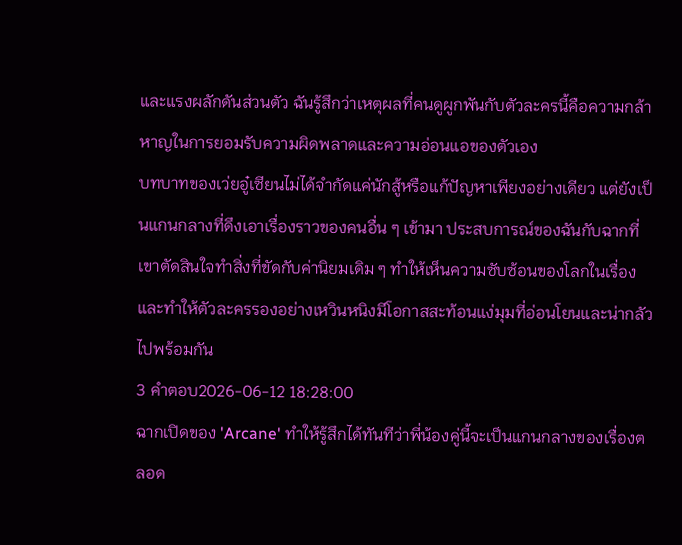และแรงผลักดันส่วนตัว ฉันรู้สึกว่าเหตุผลที่คนดูผูกพันกับตัวละครนี้คือความกล้าหาญในการยอมรับความผิดพลาดและความอ่อนแอของตัวเอง
บทบาทของเว่ยอู๋เซียนไม่ได้จำกัดแค่นักสู้หรือแก้ปัญหาเพียงอย่างเดียว แต่ยังเป็นแกนกลางที่ดึงเอาเรื่องราวของคนอื่น ๆ เข้ามา ประสบการณ์ของฉันกับฉากที่เขาตัดสินใจทำสิ่งที่ขัดกับค่านิยมเดิม ๆ ทำให้เห็นความซับซ้อนของโลกในเรื่อง และทำให้ตัวละครรองอย่างเหวินหนิงมีโอกาสสะท้อนแง่มุมที่อ่อนโยนและน่ากลัวไปพร้อมกัน
3 คำตอบ2026-06-12 18:28:00
ฉากเปิดของ 'Arcane' ทำให้รู้สึกได้ทันทีว่าพี่น้องคู่นี้จะเป็นแกนกลางของเรื่องตลอด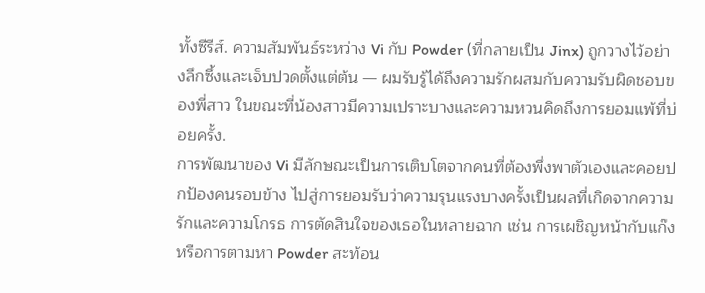ทั้งซีรีส์. ความสัมพันธ์ระหว่าง Vi กับ Powder (ที่กลายเป็น Jinx) ถูกวางไว้อย่างลึกซึ้งและเจ็บปวดตั้งแต่ต้น — ผมรับรู้ได้ถึงความรักผสมกับความรับผิดชอบของพี่สาว ในขณะที่น้องสาวมีความเปราะบางและความหวนคิดถึงการยอมแพ้ที่บ่อยครั้ง.
การพัฒนาของ Vi มีลักษณะเป็นการเติบโตจากคนที่ต้องพึ่งพาตัวเองและคอยปกป้องคนรอบข้าง ไปสู่การยอมรับว่าความรุนแรงบางครั้งเป็นผลที่เกิดจากความรักและความโกรธ การตัดสินใจของเธอในหลายฉาก เช่น การเผชิญหน้ากับแก๊งหรือการตามหา Powder สะท้อน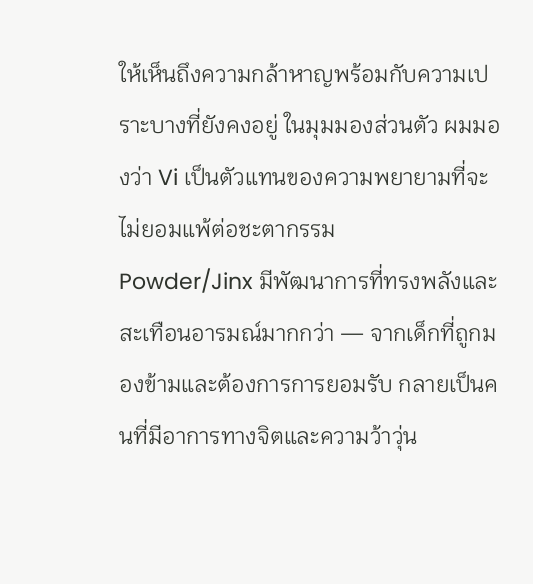ให้เห็นถึงความกล้าหาญพร้อมกับความเปราะบางที่ยังคงอยู่ ในมุมมองส่วนตัว ผมมองว่า Vi เป็นตัวแทนของความพยายามที่จะไม่ยอมแพ้ต่อชะตากรรม
Powder/Jinx มีพัฒนาการที่ทรงพลังและสะเทือนอารมณ์มากกว่า — จากเด็กที่ถูกมองข้ามและต้องการการยอมรับ กลายเป็นคนที่มีอาการทางจิตและความว้าวุ่น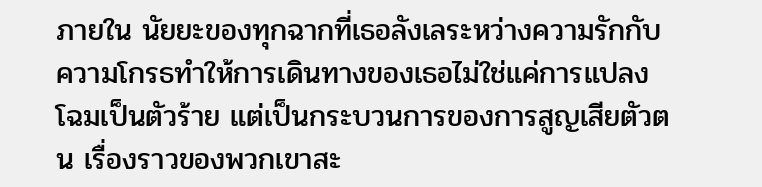ภายใน นัยยะของทุกฉากที่เธอลังเลระหว่างความรักกับความโกรธทำให้การเดินทางของเธอไม่ใช่แค่การแปลงโฉมเป็นตัวร้าย แต่เป็นกระบวนการของการสูญเสียตัวตน เรื่องราวของพวกเขาสะ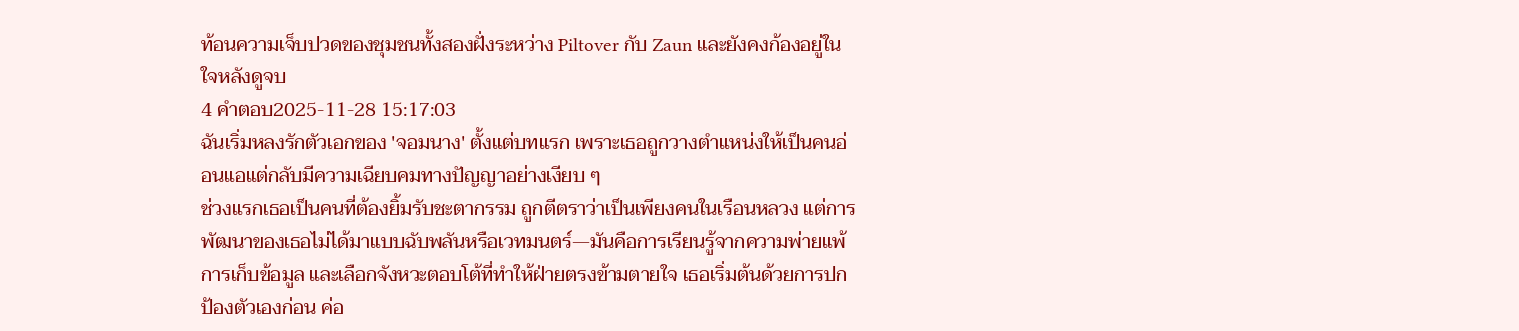ท้อนความเจ็บปวดของชุมชนทั้งสองฝั่งระหว่าง Piltover กับ Zaun และยังคงก้องอยู่ในใจหลังดูจบ
4 คำตอบ2025-11-28 15:17:03
ฉันเริ่มหลงรักตัวเอกของ 'จอมนาง' ตั้งแต่บทแรก เพราะเธอถูกวางตำแหน่งให้เป็นคนอ่อนแอแต่กลับมีความเฉียบคมทางปัญญาอย่างเงียบ ๆ
ช่วงแรกเธอเป็นคนที่ต้องยิ้มรับชะตากรรม ถูกตีตราว่าเป็นเพียงคนในเรือนหลวง แต่การพัฒนาของเธอไม่ได้มาแบบฉับพลันหรือเวทมนตร์—มันคือการเรียนรู้จากความพ่ายแพ้ การเก็บข้อมูล และเลือกจังหวะตอบโต้ที่ทำให้ฝ่ายตรงข้ามตายใจ เธอเริ่มต้นด้วยการปกป้องตัวเองก่อน ค่อ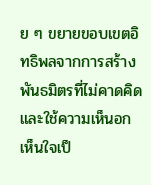ย ๆ ขยายขอบเขตอิทธิพลจากการสร้างพันธมิตรที่ไม่คาดคิด และใช้ความเห็นอกเห็นใจเป็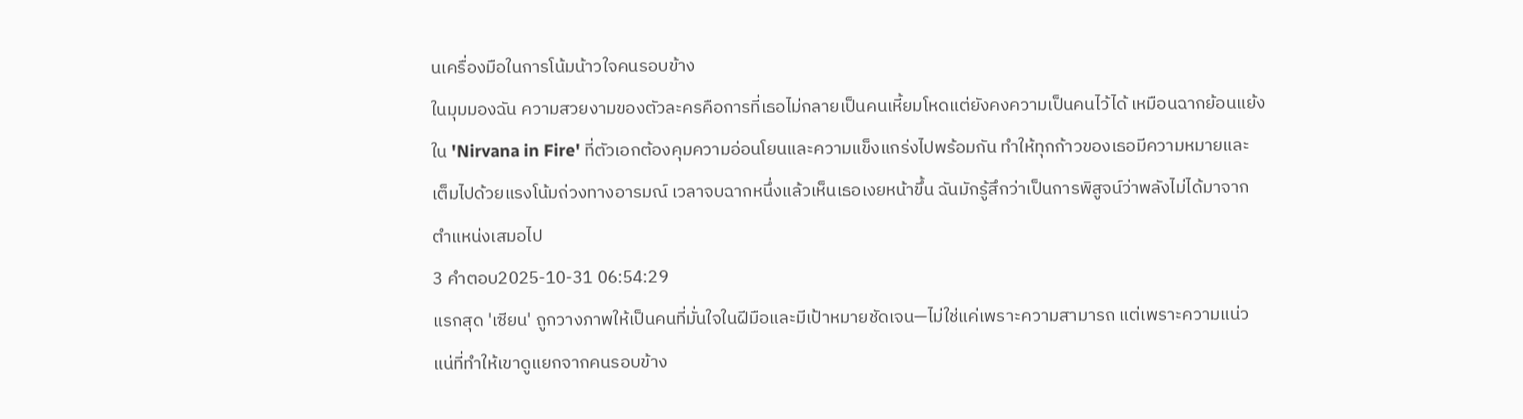นเครื่องมือในการโน้มน้าวใจคนรอบข้าง
ในมุมมองฉัน ความสวยงามของตัวละครคือการที่เธอไม่กลายเป็นคนเหี้ยมโหดแต่ยังคงความเป็นคนไว้ได้ เหมือนฉากย้อนแย้งใน 'Nirvana in Fire' ที่ตัวเอกต้องคุมความอ่อนโยนและความแข็งแกร่งไปพร้อมกัน ทำให้ทุกก้าวของเธอมีความหมายและเต็มไปด้วยแรงโน้มถ่วงทางอารมณ์ เวลาจบฉากหนึ่งแล้วเห็นเธอเงยหน้าขึ้น ฉันมักรู้สึกว่าเป็นการพิสูจน์ว่าพลังไม่ได้มาจากตำแหน่งเสมอไป
3 คำตอบ2025-10-31 06:54:29
แรกสุด 'เซียน' ถูกวางภาพให้เป็นคนที่มั่นใจในฝีมือและมีเป้าหมายชัดเจน—ไม่ใช่แค่เพราะความสามารถ แต่เพราะความแน่วแน่ที่ทำให้เขาดูแยกจากคนรอบข้าง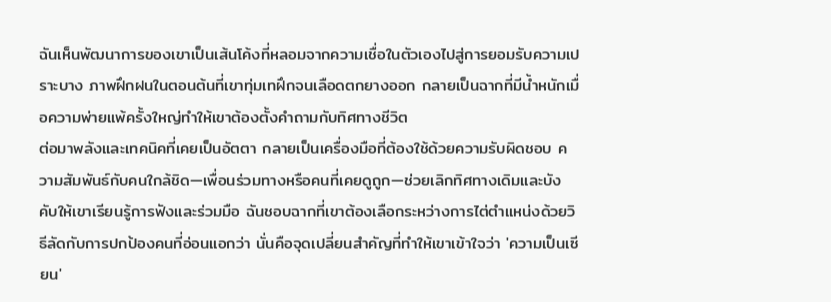ฉันเห็นพัฒนาการของเขาเป็นเส้นโค้งที่หลอมจากความเชื่อในตัวเองไปสู่การยอมรับความเปราะบาง ภาพฝึกฝนในตอนต้นที่เขาทุ่มเทฝึกจนเลือดตกยางออก กลายเป็นฉากที่มีน้ำหนักเมื่อความพ่ายแพ้ครั้งใหญ่ทำให้เขาต้องตั้งคำถามกับทิศทางชีวิต
ต่อมาพลังและเทคนิคที่เคยเป็นอัตตา กลายเป็นเครื่องมือที่ต้องใช้ด้วยความรับผิดชอบ ความสัมพันธ์กับคนใกล้ชิด—เพื่อนร่วมทางหรือคนที่เคยดูถูก—ช่วยเลิกทิศทางเดิมและบังคับให้เขาเรียนรู้การฟังและร่วมมือ ฉันชอบฉากที่เขาต้องเลือกระหว่างการไต่ตำแหน่งด้วยวิธีลัดกับการปกป้องคนที่อ่อนแอกว่า นั่นคือจุดเปลี่ยนสำคัญที่ทำให้เขาเข้าใจว่า 'ความเป็นเซียน'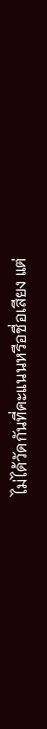ไม่ได้วัดกันที่คะแนนหรือชื่อเสียง แต่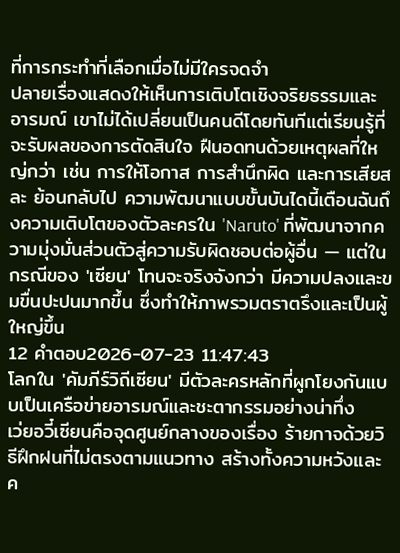ที่การกระทำที่เลือกเมื่อไม่มีใครจดจำ
ปลายเรื่องแสดงให้เห็นการเติบโตเชิงจริยธรรมและอารมณ์ เขาไม่ได้เปลี่ยนเป็นคนดีโดยทันทีแต่เรียนรู้ที่จะรับผลของการตัดสินใจ ฝืนอดทนด้วยเหตุผลที่ใหญ่กว่า เช่น การให้โอกาส การสำนึกผิด และการเสียสละ ย้อนกลับไป ความพัฒนาแบบขั้นบันไดนี้เตือนฉันถึงความเติบโตของตัวละครใน 'Naruto' ที่พัฒนาจากความมุ่งมั่นส่วนตัวสู่ความรับผิดชอบต่อผู้อื่น — แต่ในกรณีของ 'เซียน' โทนจะจริงจังกว่า มีความปลงและขมขื่นปะปนมากขึ้น ซึ่งทำให้ภาพรวมตราตรึงและเป็นผู้ใหญ่ขึ้น
12 คำตอบ2026-07-23 11:47:43
โลกใน 'คัมภีร์วิถีเซียน' มีตัวละครหลักที่ผูกโยงกันแบบเป็นเครือข่ายอารมณ์และชะตากรรมอย่างน่าทึ่ง
เว่ยอวี๋เซียนคือจุดศูนย์กลางของเรื่อง ร้ายกาจด้วยวิธีฝึกฝนที่ไม่ตรงตามแนวทาง สร้างทั้งความหวังและค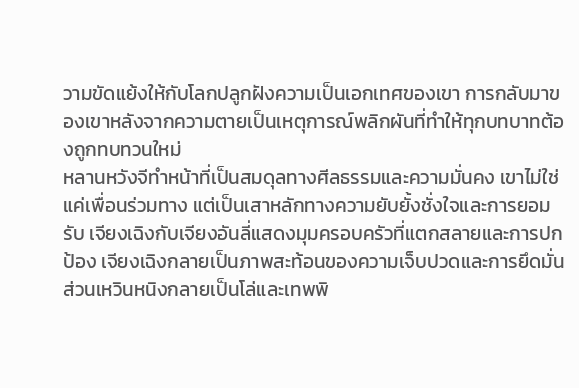วามขัดแย้งให้กับโลกปลูกฝังความเป็นเอกเทศของเขา การกลับมาของเขาหลังจากความตายเป็นเหตุการณ์พลิกผันที่ทำให้ทุกบทบาทต้องถูกทบทวนใหม่
หลานหวังจีทำหน้าที่เป็นสมดุลทางศีลธรรมและความมั่นคง เขาไม่ใช่แค่เพื่อนร่วมทาง แต่เป็นเสาหลักทางความยับยั้งชั่งใจและการยอมรับ เจียงเฉิงกับเจียงอันลี่แสดงมุมครอบครัวที่แตกสลายและการปกป้อง เจียงเฉิงกลายเป็นภาพสะท้อนของความเจ็บปวดและการยึดมั่น ส่วนเหวินหนิงกลายเป็นโล่และเทพพิ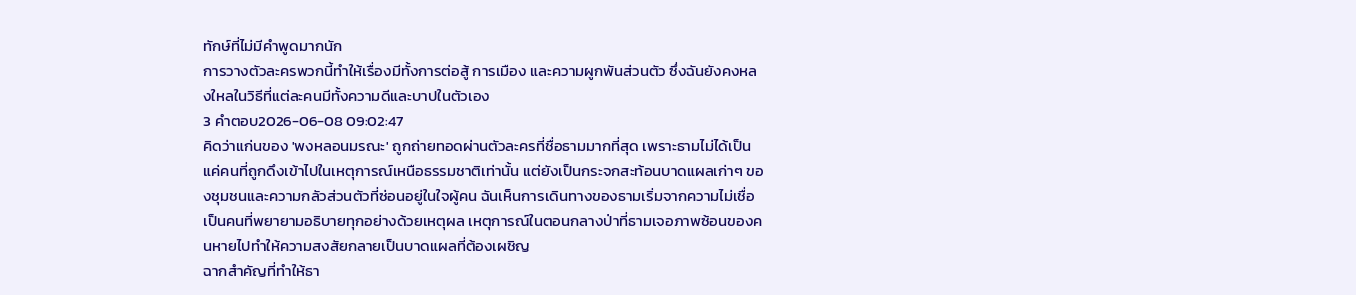ทักษ์ที่ไม่มีคำพูดมากนัก
การวางตัวละครพวกนี้ทำให้เรื่องมีทั้งการต่อสู้ การเมือง และความผูกพันส่วนตัว ซึ่งฉันยังคงหลงใหลในวิธีที่แต่ละคนมีทั้งความดีและบาปในตัวเอง
3 คำตอบ2026-06-08 09:02:47
คิดว่าแก่นของ 'พงหลอนมรณะ' ถูกถ่ายทอดผ่านตัวละครที่ชื่อธามมากที่สุด เพราะธามไม่ได้เป็นแค่คนที่ถูกดึงเข้าไปในเหตุการณ์เหนือธรรมชาติเท่านั้น แต่ยังเป็นกระจกสะท้อนบาดแผลเก่าๆ ของชุมชนและความกลัวส่วนตัวที่ซ่อนอยู่ในใจผู้คน ฉันเห็นการเดินทางของธามเริ่มจากความไม่เชื่อ เป็นคนที่พยายามอธิบายทุกอย่างด้วยเหตุผล เหตุการณ์ในตอนกลางป่าที่ธามเจอภาพซ้อนของคนหายไปทำให้ความสงสัยกลายเป็นบาดแผลที่ต้องเผชิญ
ฉากสำคัญที่ทำให้ธา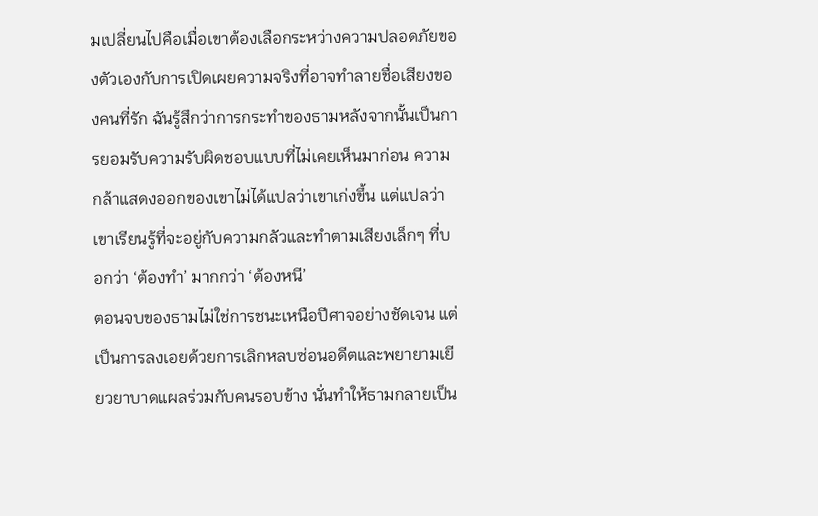มเปลี่ยนไปคือเมื่อเขาต้องเลือกระหว่างความปลอดภัยของตัวเองกับการเปิดเผยความจริงที่อาจทำลายชื่อเสียงของคนที่รัก ฉันรู้สึกว่าการกระทำของธามหลังจากนั้นเป็นการยอมรับความรับผิดชอบแบบที่ไม่เคยเห็นมาก่อน ความกล้าแสดงออกของเขาไม่ได้แปลว่าเขาเก่งขึ้น แต่แปลว่าเขาเรียนรู้ที่จะอยู่กับความกลัวและทำตามเสียงเล็กๆ ที่บอกว่า ‘ต้องทำ’ มากกว่า ‘ต้องหนี’
ตอนจบของธามไม่ใช่การชนะเหนือปีศาจอย่างชัดเจน แต่เป็นการลงเอยด้วยการเลิกหลบซ่อนอดีตและพยายามเยียวยาบาดแผลร่วมกับคนรอบข้าง นั่นทำให้ธามกลายเป็น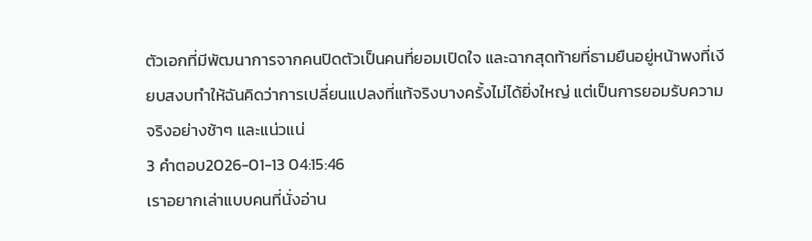ตัวเอกที่มีพัฒนาการจากคนปิดตัวเป็นคนที่ยอมเปิดใจ และฉากสุดท้ายที่ธามยืนอยู่หน้าพงที่เงียบสงบทำให้ฉันคิดว่าการเปลี่ยนแปลงที่แท้จริงบางครั้งไม่ได้ยิ่งใหญ่ แต่เป็นการยอมรับความจริงอย่างช้าๆ และแน่วแน่
3 คำตอบ2026-01-13 04:15:46
เราอยากเล่าแบบคนที่นั่งอ่าน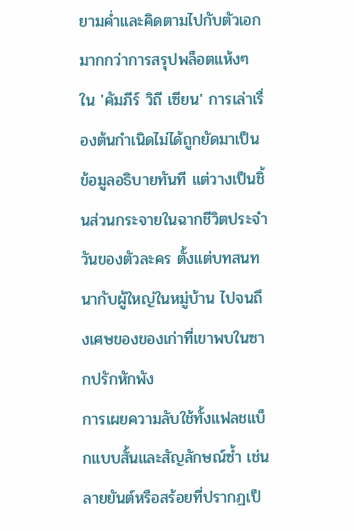ยามค่ำและคิดตามไปกับตัวเอกมากกว่าการสรุปพล็อตแห้งๆ ใน 'คัมภีร์ วิถี เซียน' การเล่าเรื่องต้นกำเนิดไม่ได้ถูกยัดมาเป็นข้อมูลอธิบายทันที แต่วางเป็นชิ้นส่วนกระจายในฉากชีวิตประจำวันของตัวละคร ตั้งแต่บทสนทนากับผู้ใหญ่ในหมู่บ้าน ไปจนถึงเศษของของเก่าที่เขาพบในซากปรักหักพัง
การเผยความลับใช้ทั้งแฟลชแบ็กแบบสั้นและสัญลักษณ์ซ้ำ เช่นลายยันต์หรือสร้อยที่ปรากฏเป็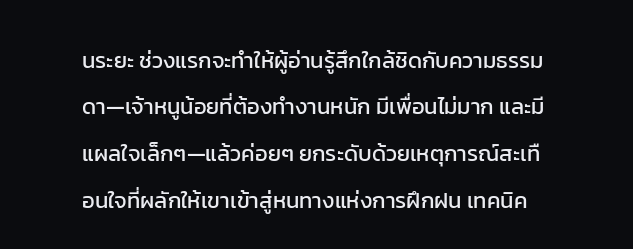นระยะ ช่วงแรกจะทำให้ผู้อ่านรู้สึกใกล้ชิดกับความธรรมดา—เจ้าหนูน้อยที่ต้องทำงานหนัก มีเพื่อนไม่มาก และมีแผลใจเล็กๆ—แล้วค่อยๆ ยกระดับด้วยเหตุการณ์สะเทือนใจที่ผลักให้เขาเข้าสู่หนทางแห่งการฝึกฝน เทคนิค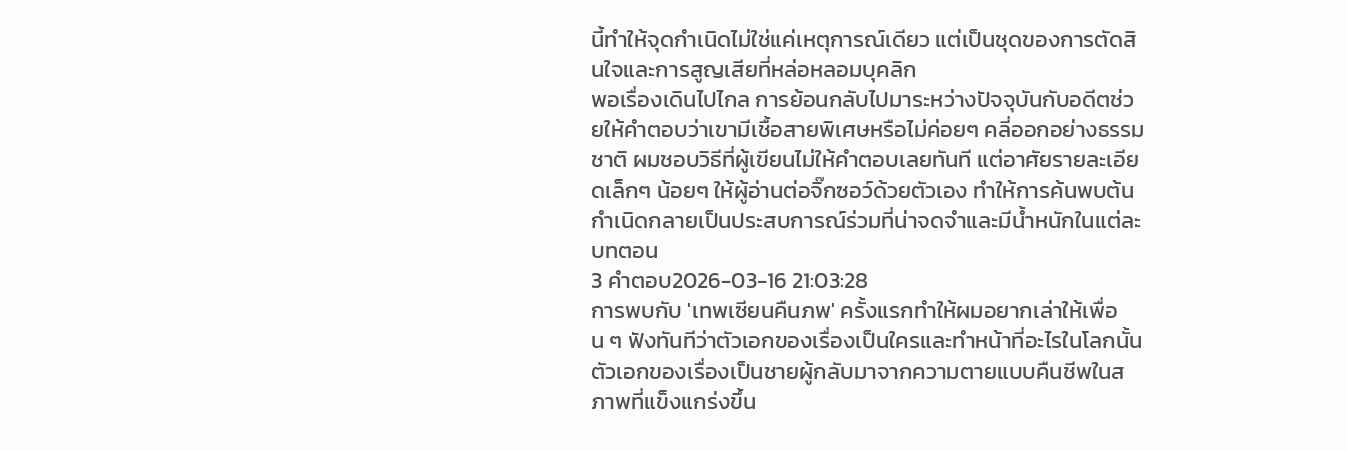นี้ทำให้จุดกำเนิดไม่ใช่แค่เหตุการณ์เดียว แต่เป็นชุดของการตัดสินใจและการสูญเสียที่หล่อหลอมบุคลิก
พอเรื่องเดินไปไกล การย้อนกลับไปมาระหว่างปัจจุบันกับอดีตช่วยให้คำตอบว่าเขามีเชื้อสายพิเศษหรือไม่ค่อยๆ คลี่ออกอย่างธรรมชาติ ผมชอบวิธีที่ผู้เขียนไม่ให้คำตอบเลยทันที แต่อาศัยรายละเอียดเล็กๆ น้อยๆ ให้ผู้อ่านต่อจิ๊กซอว์ด้วยตัวเอง ทำให้การค้นพบต้นกำเนิดกลายเป็นประสบการณ์ร่วมที่น่าจดจำและมีน้ำหนักในแต่ละบทตอน
3 คำตอบ2026-03-16 21:03:28
การพบกับ 'เทพเซียนคืนภพ' ครั้งแรกทำให้ผมอยากเล่าให้เพื่อน ๆ ฟังทันทีว่าตัวเอกของเรื่องเป็นใครและทำหน้าที่อะไรในโลกนั้น
ตัวเอกของเรื่องเป็นชายผู้กลับมาจากความตายแบบคืนชีพในสภาพที่แข็งแกร่งขึ้น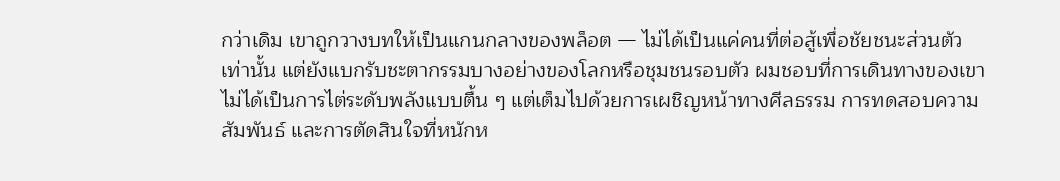กว่าเดิม เขาถูกวางบทให้เป็นแกนกลางของพล็อต — ไม่ได้เป็นแค่คนที่ต่อสู้เพื่อชัยชนะส่วนตัวเท่านั้น แต่ยังแบกรับชะตากรรมบางอย่างของโลกหรือชุมชนรอบตัว ผมชอบที่การเดินทางของเขาไม่ได้เป็นการไต่ระดับพลังแบบตื้น ๆ แต่เต็มไปด้วยการเผชิญหน้าทางศีลธรรม การทดสอบความสัมพันธ์ และการตัดสินใจที่หนักห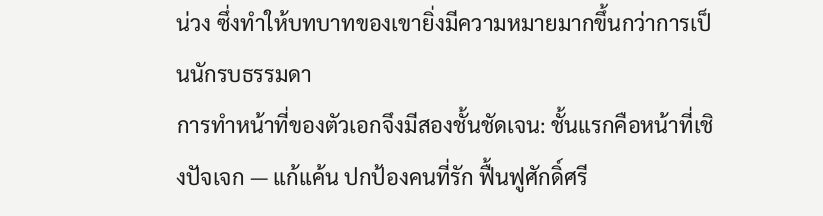น่วง ซึ่งทำให้บทบาทของเขายิ่งมีความหมายมากขึ้นกว่าการเป็นนักรบธรรมดา
การทำหน้าที่ของตัวเอกจึงมีสองชั้นชัดเจน: ชั้นแรกคือหน้าที่เชิงปัจเจก — แก้แค้น ปกป้องคนที่รัก ฟื้นฟูศักดิ์ศรี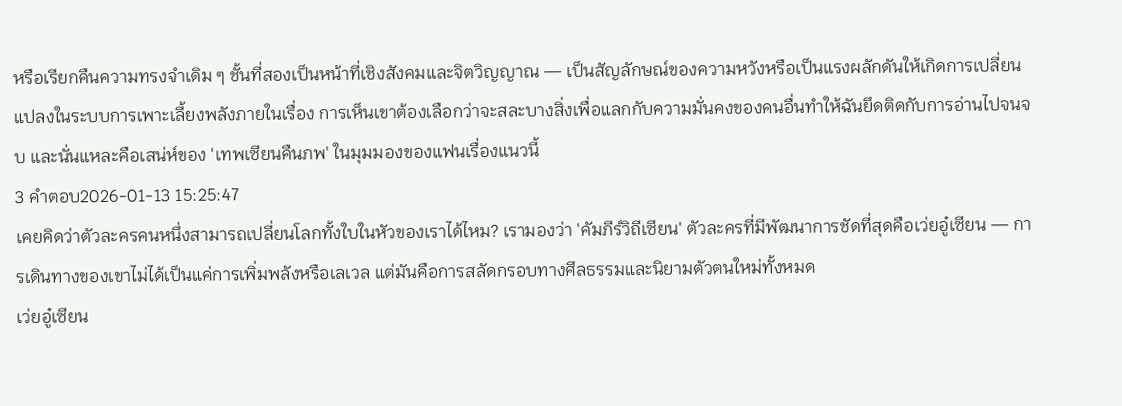หรือเรียกคืนความทรงจำเดิม ๆ ชั้นที่สองเป็นหน้าที่เชิงสังคมและจิตวิญญาณ — เป็นสัญลักษณ์ของความหวังหรือเป็นแรงผลักดันให้เกิดการเปลี่ยนแปลงในระบบการเพาะเลี้ยงพลังภายในเรื่อง การเห็นเขาต้องเลือกว่าจะสละบางสิ่งเพื่อแลกกับความมั่นคงของคนอื่นทำให้ฉันยึดติดกับการอ่านไปจนจบ และนั่นแหละคือเสน่ห์ของ 'เทพเซียนคืนภพ' ในมุมมองของแฟนเรื่องแนวนี้
3 คำตอบ2026-01-13 15:25:47
เคยคิดว่าตัวละครคนหนึ่งสามารถเปลี่ยนโลกทั้งใบในหัวของเราได้ไหม? เรามองว่า 'คัมภีร์วิถีเซียน' ตัวละครที่มีพัฒนาการชัดที่สุดคือเว่ยอู๋เซียน — การเดินทางของเขาไม่ได้เป็นแค่การเพิ่มพลังหรือเลเวล แต่มันคือการสลัดกรอบทางศีลธรรมและนิยามตัวตนใหม่ทั้งหมด
เว่ยอู๋เซียน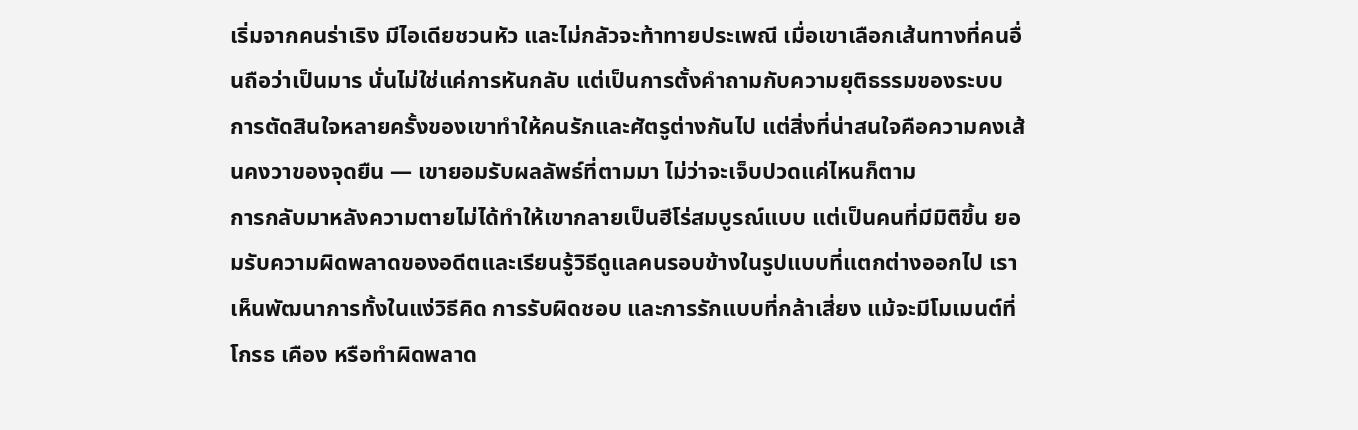เริ่มจากคนร่าเริง มีไอเดียชวนหัว และไม่กลัวจะท้าทายประเพณี เมื่อเขาเลือกเส้นทางที่คนอื่นถือว่าเป็นมาร นั่นไม่ใช่แค่การหันกลับ แต่เป็นการตั้งคำถามกับความยุติธรรมของระบบ การตัดสินใจหลายครั้งของเขาทำให้คนรักและศัตรูต่างกันไป แต่สิ่งที่น่าสนใจคือความคงเส้นคงวาของจุดยืน — เขายอมรับผลลัพธ์ที่ตามมา ไม่ว่าจะเจ็บปวดแค่ไหนก็ตาม
การกลับมาหลังความตายไม่ได้ทำให้เขากลายเป็นฮีโร่สมบูรณ์แบบ แต่เป็นคนที่มีมิติขึ้น ยอมรับความผิดพลาดของอดีตและเรียนรู้วิธีดูแลคนรอบข้างในรูปแบบที่แตกต่างออกไป เราเห็นพัฒนาการทั้งในแง่วิธีคิด การรับผิดชอบ และการรักแบบที่กล้าเสี่ยง แม้จะมีโมเมนต์ที่โกรธ เคือง หรือทำผิดพลาด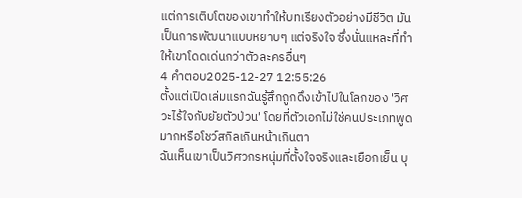แต่การเติบโตของเขาทำให้บทเรียงตัวอย่างมีชีวิต มันเป็นการพัฒนาแบบหยาบๆ แต่จริงใจ ซึ่งนั่นแหละที่ทำให้เขาโดดเด่นกว่าตัวละครอื่นๆ
4 คำตอบ2025-12-27 12:55:26
ตั้งแต่เปิดเล่มแรกฉันรู้สึกถูกดึงเข้าไปในโลกของ 'วิศวะไร้ใจกับยัยตัวป่วน' โดยที่ตัวเอกไม่ใช่คนประเภทพูดมากหรือโชว์สกิลเกินหน้าเกินตา
ฉันเห็นเขาเป็นวิศวกรหนุ่มที่ตั้งใจจริงและเยือกเย็น บุ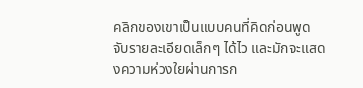คลิกของเขาเป็นแบบคนที่คิดก่อนพูด จับรายละเอียดเล็กๆ ได้ไว และมักจะแสดงความห่วงใยผ่านการก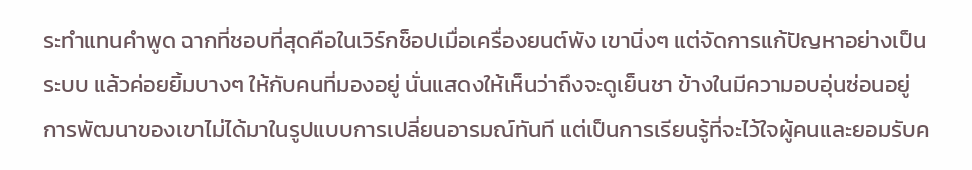ระทำแทนคำพูด ฉากที่ชอบที่สุดคือในเวิร์กช็อปเมื่อเครื่องยนต์พัง เขานิ่งๆ แต่จัดการแก้ปัญหาอย่างเป็นระบบ แล้วค่อยยิ้มบางๆ ให้กับคนที่มองอยู่ นั่นแสดงให้เห็นว่าถึงจะดูเย็นชา ข้างในมีความอบอุ่นซ่อนอยู่
การพัฒนาของเขาไม่ได้มาในรูปแบบการเปลี่ยนอารมณ์ทันที แต่เป็นการเรียนรู้ที่จะไว้ใจผู้คนและยอมรับค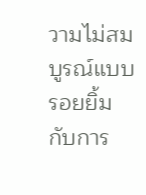วามไม่สมบูรณ์แบบ รอยยิ้มกับการ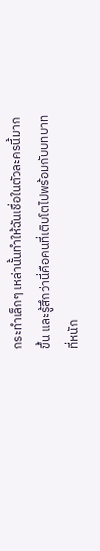กระทำเล็กๆ เหล่านั้นทำให้ฉันเชื่อในตัวละครนี้มากขึ้น และรู้สึกว่านี่คือคนที่เติบโตไปพร้อมกับบทบาทที่หนัก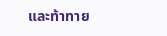และท้าทาย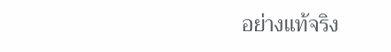อย่างแท้จริง